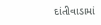દાંતીવાડામાં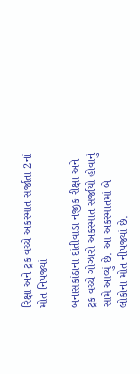રિક્ષા અને ટ્રક વચ્ચે અકસ્માત સર્જાતા 2નાં મોત નિપજ્યાં

બનાસકાંઠાના દાંતીવાડા નજીક રીક્ષા અને ટ્રક વચ્ચે ગોઝારો અકસ્માત સર્જાયો હોવાનું સામે આવ્યું છે. આ અકસ્માતમાં બે લોકોના મોત નીપજ્યાં છે.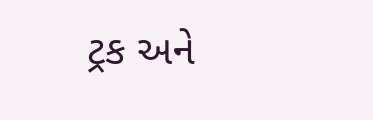ટ્રક અને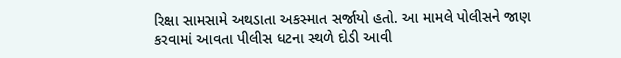રિક્ષા સામસામે અથડાતા અકસ્માત સર્જાયો હતો. આ મામલે પોલીસને જાણ કરવામાં આવતા પીલીસ ધટના સ્થળે દોડી આવી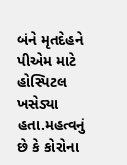બંને મૃતદેહને પીએમ માટે હોસ્પિટલ ખસેડ્યા હતા.મહત્વનું છે કે કોરોના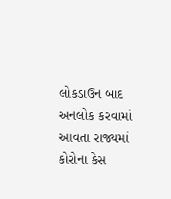લોકડાઉન બાદ અનલોક કરવામાં આવતા રાજ્યમાં કોરોના કેસ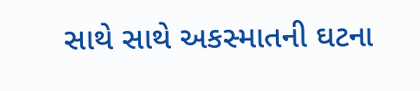સાથે સાથે અકસ્માતની ઘટના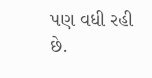પણ વધી રહી છે.